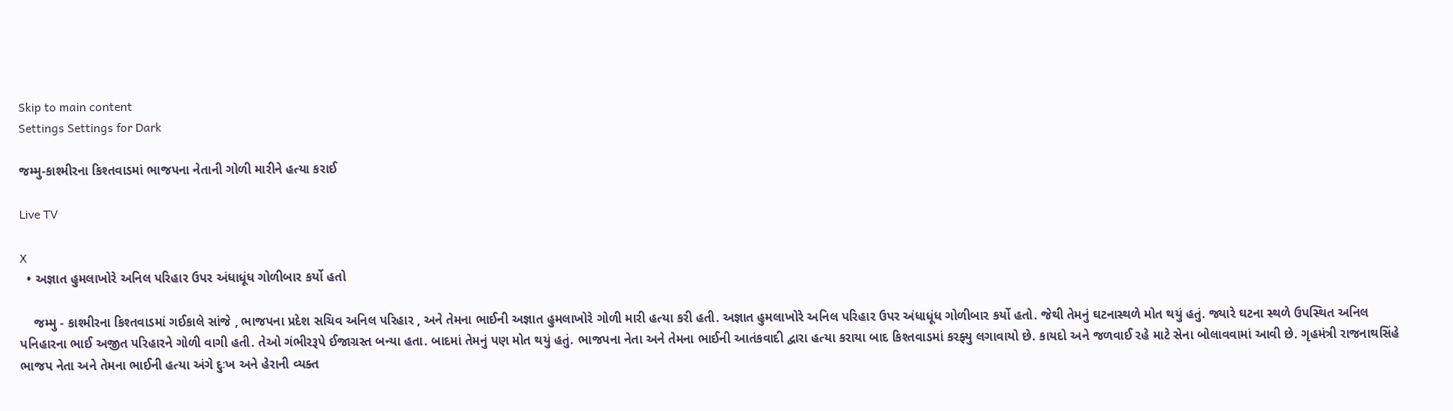Skip to main content
Settings Settings for Dark

જમ્મુ-કાશ્મીરના કિશ્તવાડમાં ભાજપના નેતાની ગોળી મારીને હત્યા કરાઈ

Live TV

X
  • અજ્ઞાત હુમલાખોરે અનિલ પરિહાર ઉપર અંધાધૂંધ ગોળીબાર કર્યો હતો

    જમ્મુ - કાશ્મીરના કિશ્તવાડમાં ગઈકાલે સાંજે , ભાજપના પ્રદેશ સચિવ અનિલ પરિહાર , અને તેમના ભાઈની અજ્ઞાત હુમલાખોરે ગોળી મારી હત્યા કરી હતી. અજ્ઞાત હુમલાખોરે અનિલ પરિહાર ઉપર અંધાધૂંધ ગોળીબાર કર્યો હતો. જેથી તેમનું ઘટનાસ્થળે મોત થયું હતું. જ્યારે ઘટના સ્થળે ઉપસ્થિત અનિલ પનિહારના ભાઈ અજીત પરિહારને ગોળી વાગી હતી. તેઓ ગંભીરરૂપે ઈજાગ્રસ્ત બન્યા હતા. બાદમાં તેમનું પણ મોત થયું હતું. ભાજપના નેતા અને તેમના ભાઈની આતંકવાદી દ્વારા હત્યા કરાયા બાદ કિશ્તવાડમાં કરફ્યુ લગાવાયો છે. કાયદો અને જળવાઈ રહે માટે સેના બોલાવવામાં આવી છે. ગૃહમંત્રી રાજનાથસિંહે ભાજપ નેતા અને તેમના ભાઈની હત્યા અંગે દુઃખ અને હેરાની વ્યક્ત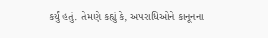કર્યું હતું. તેમણે કહ્યું કે, અપરાધિઓને કાનૂનના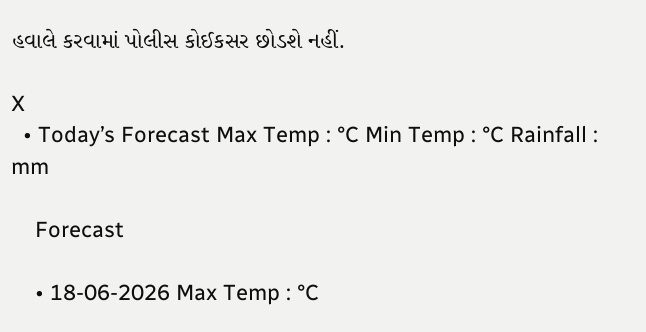હવાલે કરવામાં પોલીસ કોઈકસર છોડશે નહીં.

X
  • Today’s Forecast Max Temp : °C Min Temp : °C Rainfall : mm

    Forecast

    • 18-06-2026 Max Temp : °C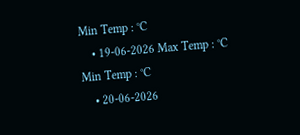Min Temp : °C
    • 19-06-2026 Max Temp : °C Min Temp : °C
    • 20-06-2026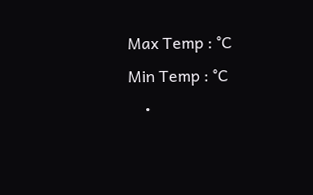Max Temp : °C Min Temp : °C
    •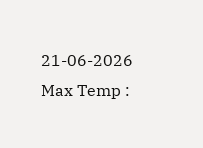21-06-2026 Max Temp :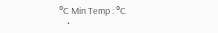°C Min Temp : °C
    •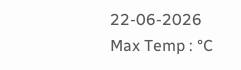22-06-2026 Max Temp : °C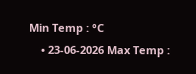Min Temp : °C
    • 23-06-2026 Max Temp :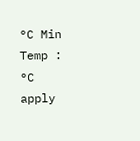°C Min Temp : °C
apply